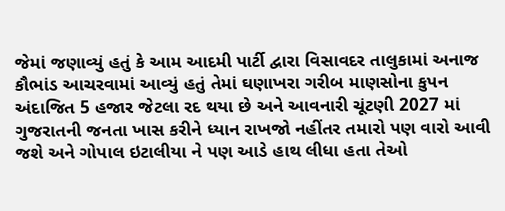જેમાં જણાવ્યું હતું કે આમ આદમી પાર્ટી દ્વારા વિસાવદર તાલુકામાં અનાજ કૌભાંડ આચરવામાં આવ્યું હતું તેમાં ઘણાખરા ગરીબ માણસોના કુપન અંદાજિત 5 હજાર જેટલા રદ થયા છે અને આવનારી ચૂંટણી 2027 માં ગુજરાતની જનતા ખાસ કરીને ધ્યાન રાખજો નહીંતર તમારો પણ વારો આવી જશે અને ગોપાલ ઇટાલીયા ને પણ આડે હાથ લીધા હતા તેઓ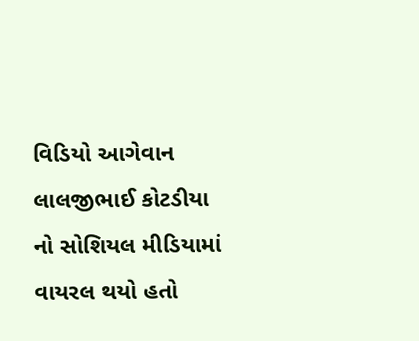વિડિયો આગેવાન લાલજીભાઈ કોટડીયા નો સોશિયલ મીડિયામાં વાયરલ થયો હતો